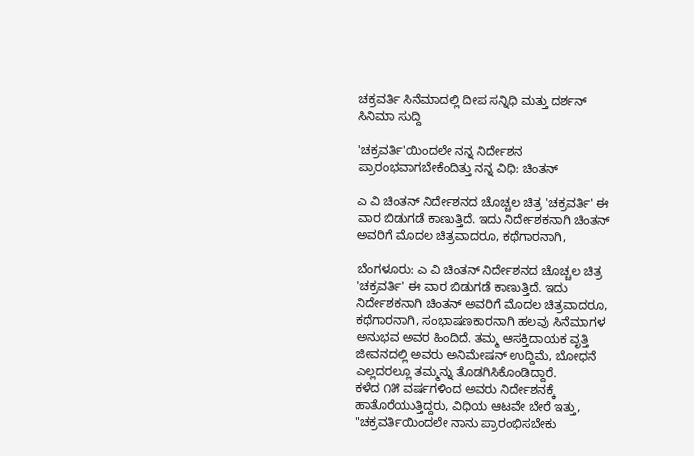ಚಕ್ರವರ್ತಿ ಸಿನೆಮಾದಲ್ಲಿ ದೀಪ ಸನ್ನಿಧಿ ಮತ್ತು ದರ್ಶನ್
ಸಿನಿಮಾ ಸುದ್ದಿ

'ಚಕ್ರವರ್ತಿ'ಯಿಂದಲೇ ನನ್ನ ನಿರ್ದೇಶನ ಪ್ರಾರಂಭವಾಗಬೇಕೆಂದಿತ್ತು ನನ್ನ ವಿಧಿ: ಚಿಂತನ್

ಎ ವಿ ಚಿಂತನ್ ನಿರ್ದೇಶನದ ಚೊಚ್ಚಲ ಚಿತ್ರ 'ಚಕ್ರವರ್ತಿ' ಈ ವಾರ ಬಿಡುಗಡೆ ಕಾಣುತ್ತಿದೆ. ಇದು ನಿರ್ದೇಶಕನಾಗಿ ಚಿಂತನ್ ಅವರಿಗೆ ಮೊದಲ ಚಿತ್ರವಾದರೂ, ಕಥೆಗಾರನಾಗಿ,

ಬೆಂಗಳೂರು: ಎ ವಿ ಚಿಂತನ್ ನಿರ್ದೇಶನದ ಚೊಚ್ಚಲ ಚಿತ್ರ 'ಚಕ್ರವರ್ತಿ' ಈ ವಾರ ಬಿಡುಗಡೆ ಕಾಣುತ್ತಿದೆ. ಇದು ನಿರ್ದೇಶಕನಾಗಿ ಚಿಂತನ್ ಅವರಿಗೆ ಮೊದಲ ಚಿತ್ರವಾದರೂ, ಕಥೆಗಾರನಾಗಿ, ಸಂಭಾಷಣಕಾರನಾಗಿ ಹಲವು ಸಿನೆಮಾಗಳ ಅನುಭವ ಅವರ ಹಿಂದಿದೆ. ತಮ್ಮ ಆಸಕ್ತಿದಾಯಕ ವೃತ್ತಿ ಜೀವನದಲ್ಲಿ ಅವರು ಅನಿಮೇಷನ್ ಉದ್ದಿಮೆ, ಬೋಧನೆ ಎಲ್ಲದರಲ್ಲೂ ತಮ್ಮನ್ನು ತೊಡಗಿಸಿಕೊಂಡಿದ್ದಾರೆ.
ಕಳೆದ ೧೫ ವರ್ಷಗಳಿಂದ ಅವರು ನಿರ್ದೇಶನಕ್ಕೆ ಹಾತೊರೆಯುತ್ತಿದ್ದರು, ವಿಧಿಯ ಆಟವೇ ಬೇರೆ ಇತ್ತು, "ಚಕ್ರವರ್ತಿಯಿಂದಲೇ ನಾನು ಪ್ರಾರಂಭಿಸಬೇಕು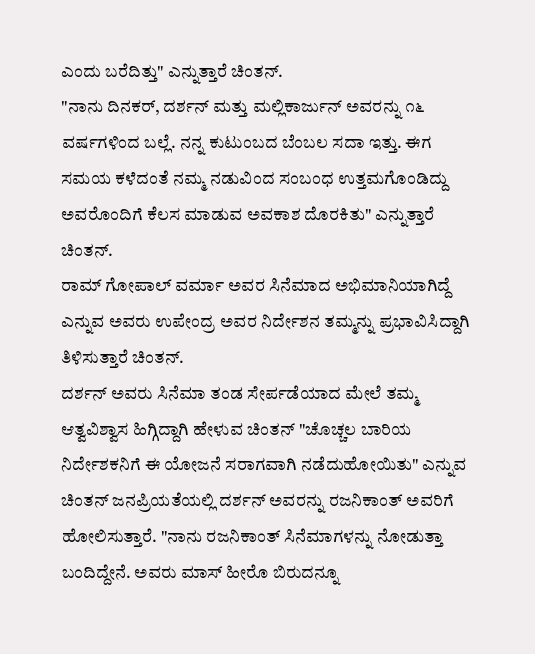ಎಂದು ಬರೆದಿತ್ತು" ಎನ್ನುತ್ತಾರೆ ಚಿಂತನ್.
"ನಾನು ದಿನಕರ್, ದರ್ಶನ್ ಮತ್ತು ಮಲ್ಲಿಕಾರ್ಜುನ್ ಅವರನ್ನು ೧೬ ವರ್ಷಗಳಿಂದ ಬಲ್ಲೆ. ನನ್ನ ಕುಟುಂಬದ ಬೆಂಬಲ ಸದಾ ಇತ್ತು. ಈಗ ಸಮಯ ಕಳೆದಂತೆ ನಮ್ಮ ನಡುವಿಂದ ಸಂಬಂಧ ಉತ್ತಮಗೊಂಡಿದ್ದು ಅವರೊಂದಿಗೆ ಕೆಲಸ ಮಾಡುವ ಅವಕಾಶ ದೊರಕಿತು" ಎನ್ನುತ್ತಾರೆ ಚಿಂತನ್.
ರಾಮ್ ಗೋಪಾಲ್ ವರ್ಮಾ ಅವರ ಸಿನೆಮಾದ ಅಭಿಮಾನಿಯಾಗಿದ್ದೆ ಎನ್ನುವ ಅವರು ಉಪೇಂದ್ರ ಅವರ ನಿರ್ದೇಶನ ತಮ್ಮನ್ನು ಪ್ರಭಾವಿಸಿದ್ದಾಗಿ ತಿಳಿಸುತ್ತಾರೆ ಚಿಂತನ್.
ದರ್ಶನ್ ಅವರು ಸಿನೆಮಾ ತಂಡ ಸೇರ್ಪಡೆಯಾದ ಮೇಲೆ ತಮ್ಮ ಆತ್ವವಿಶ್ವಾಸ ಹಿಗ್ಗಿದ್ದಾಗಿ ಹೇಳುವ ಚಿಂತನ್ "ಚೊಚ್ಚಲ ಬಾರಿಯ ನಿರ್ದೇಶಕನಿಗೆ ಈ ಯೋಜನೆ ಸರಾಗವಾಗಿ ನಡೆದುಹೋಯಿತು" ಎನ್ನುವ ಚಿಂತನ್ ಜನಪ್ರಿಯತೆಯಲ್ಲಿ ದರ್ಶನ್ ಅವರನ್ನು ರಜನಿಕಾಂತ್ ಅವರಿಗೆ ಹೋಲಿಸುತ್ತಾರೆ. "ನಾನು ರಜನಿಕಾಂತ್ ಸಿನೆಮಾಗಳನ್ನು ನೋಡುತ್ತಾ ಬಂದಿದ್ದೇನೆ. ಅವರು ಮಾಸ್ ಹೀರೊ ಬಿರುದನ್ನೂ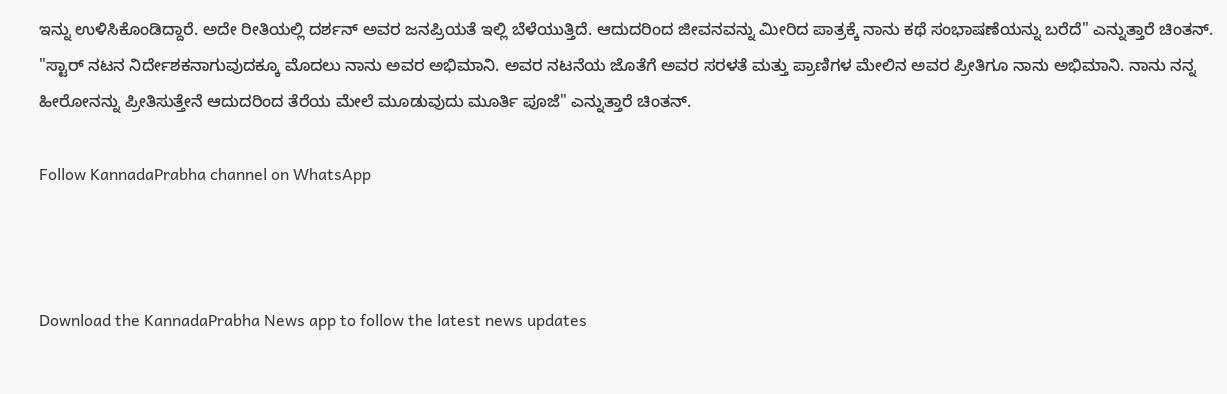ಇನ್ನು ಉಳಿಸಿಕೊಂಡಿದ್ದಾರೆ. ಅದೇ ರೀತಿಯಲ್ಲಿ ದರ್ಶನ್ ಅವರ ಜನಪ್ರಿಯತೆ ಇಲ್ಲಿ ಬೆಳೆಯುತ್ತಿದೆ. ಆದುದರಿಂದ ಜೀವನವನ್ನು ಮೀರಿದ ಪಾತ್ರಕ್ಕೆ ನಾನು ಕಥೆ ಸಂಭಾಷಣೆಯನ್ನು ಬರೆದೆ" ಎನ್ನುತ್ತಾರೆ ಚಿಂತನ್.
"ಸ್ಟಾರ್ ನಟನ ನಿರ್ದೇಶಕನಾಗುವುದಕ್ಕೂ ಮೊದಲು ನಾನು ಅವರ ಅಭಿಮಾನಿ. ಅವರ ನಟನೆಯ ಜೊತೆಗೆ ಅವರ ಸರಳತೆ ಮತ್ತು ಪ್ರಾಣಿಗಳ ಮೇಲಿನ ಅವರ ಪ್ರೀತಿಗೂ ನಾನು ಅಭಿಮಾನಿ. ನಾನು ನನ್ನ ಹೀರೋನನ್ನು ಪ್ರೀತಿಸುತ್ತೇನೆ ಆದುದರಿಂದ ತೆರೆಯ ಮೇಲೆ ಮೂಡುವುದು ಮೂರ್ತಿ ಪೂಜೆ" ಎನ್ನುತ್ತಾರೆ ಚಿಂತನ್.

Follow KannadaPrabha channel on WhatsApp



Download the KannadaPrabha News app to follow the latest news updates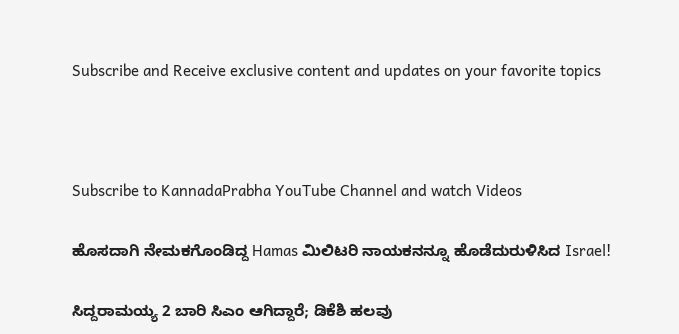Subscribe and Receive exclusive content and updates on your favorite topics



Subscribe to KannadaPrabha YouTube Channel and watch Videos

ಹೊಸದಾಗಿ ನೇಮಕಗೊಂಡಿದ್ದ Hamas ಮಿಲಿಟರಿ ನಾಯಕನನ್ನೂ ಹೊಡೆದುರುಳಿಸಿದ Israel!

ಸಿದ್ದರಾಮಯ್ಯ 2 ಬಾರಿ ಸಿಎಂ ಆಗಿದ್ದಾರೆ; ಡಿಕೆಶಿ ಹಲವು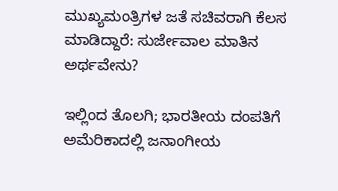ಮುಖ್ಯಮಂತ್ರಿಗಳ ಜತೆ ಸಚಿವರಾಗಿ ಕೆಲಸ ಮಾಡಿದ್ದಾರೆ: ಸುರ್ಜೇವಾಲ ಮಾತಿನ ಅರ್ಥವೇನು?

ಇಲ್ಲಿಂದ ತೊಲಗಿ; ಭಾರತೀಯ ದಂಪತಿಗೆ ಅಮೆರಿಕಾದಲ್ಲಿ ಜನಾಂಗೀಯ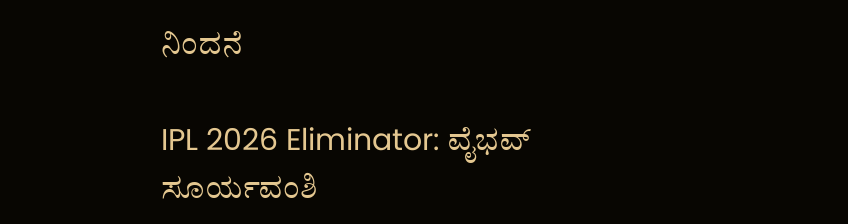ನಿಂದನೆ

IPL 2026 Eliminator: ವೈಭವ್ ಸೂರ್ಯವಂಶಿ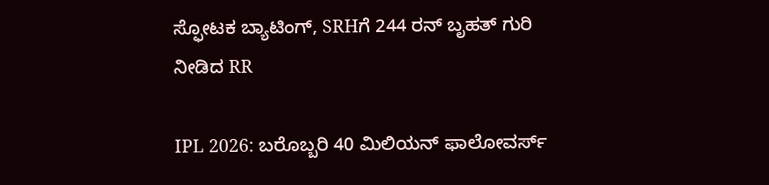ಸ್ಫೋಟಕ ಬ್ಯಾಟಿಂಗ್, SRHಗೆ 244 ರನ್ ಬೃಹತ್ ಗುರಿ ನೀಡಿದ RR

IPL 2026: ಬರೊಬ್ಬರಿ 40 ಮಿಲಿಯನ್ ಫಾಲೋವರ್ಸ್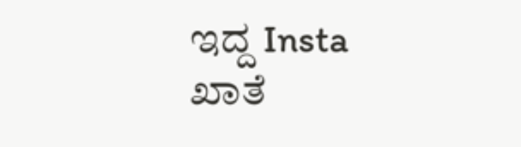ಇದ್ದ Insta ಖಾತೆ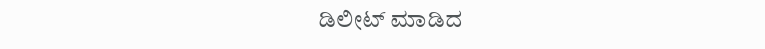ಡಿಲೀಟ್ ಮಾಡಿದ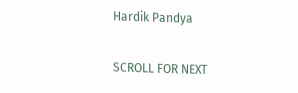Hardik Pandya

SCROLL FOR NEXT